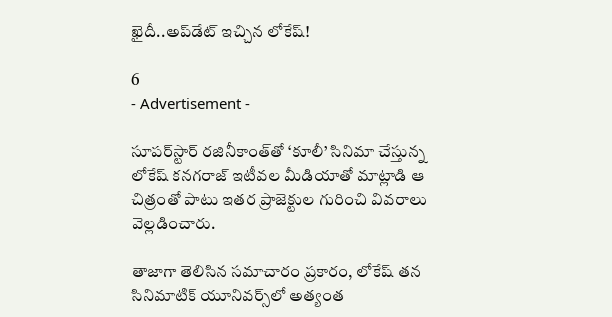ఖైదీ..అప్‌డేట్ ఇచ్చిన లోకేష్‌!

6
- Advertisement -

సూపర్‌స్టార్ రజినీకాంత్‌తో ‘కూలీ’ సినిమా చేస్తున్న లోకేష్ కనగరాజ్ ఇటీవల మీడియాతో మాట్లాడి ఆ చిత్రంతో పాటు ఇతర ప్రాజెక్టుల గురించి వివరాలు వెల్లడించారు.

తాజాగా తెలిసిన సమాచారం ప్రకారం, లోకేష్ తన సినిమాటిక్ యూనివర్స్‌లో అత్యంత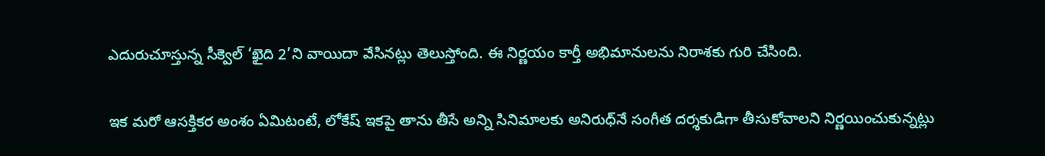ఎదురుచూస్తున్న సీక్వెల్ ‘ఖైది 2’ని వాయిదా వేసినట్లు తెలుస్తోంది. ఈ నిర్ణయం కార్తీ అభిమానులను నిరాశకు గురి చేసింది.

ఇక మరో ఆసక్తికర అంశం ఏమిటంటే, లోకేష్ ఇకపై తాను తీసే అన్ని సినిమాలకు అనిరుధ్‌నే సంగీత దర్శకుడిగా తీసుకోవాలని నిర్ణయించుకున్నట్లు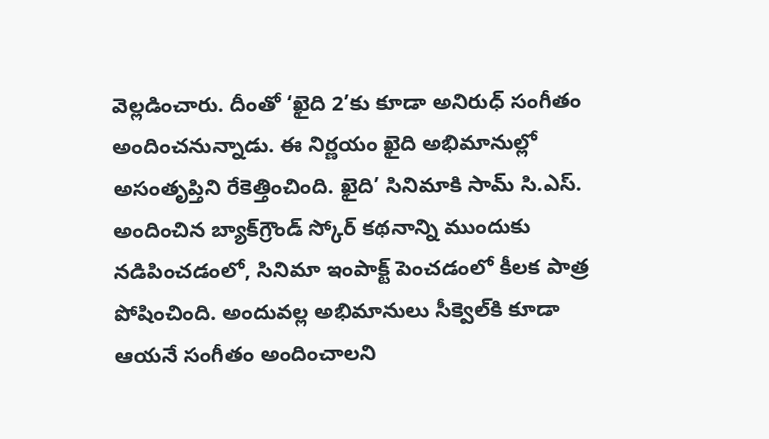వెల్లడించారు. దీంతో ‘ఖైది 2’కు కూడా అనిరుధ్ సంగీతం అందించనున్నాడు. ఈ నిర్ణయం ఖైది అభిమానుల్లో అసంతృప్తిని రేకెత్తించింది. ఖైది’ సినిమాకి సామ్ సి.ఎస్. అందించిన బ్యాక్‌గ్రౌండ్ స్కోర్ కథనాన్ని ముందుకు నడిపించడంలో, సినిమా ఇంపాక్ట్ పెంచడంలో కీలక పాత్ర పోషించింది. అందువల్ల అభిమానులు సీక్వెల్‌కి కూడా ఆయనే సంగీతం అందించాలని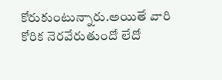కోరుకుంటున్నారు.అయితే వారి కోరిక నెరవేరుతుందో లేదో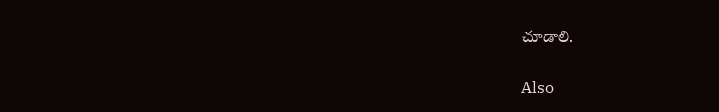చూడాలి.

Also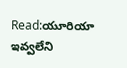Read:యూరియా ఇవ్వలేని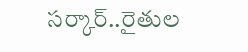సర్కార్..రైతుల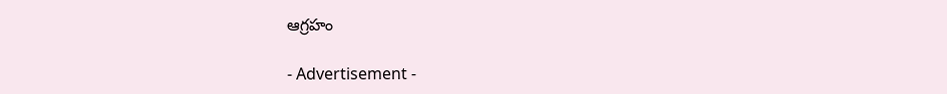ఆగ్రహం

- Advertisement -